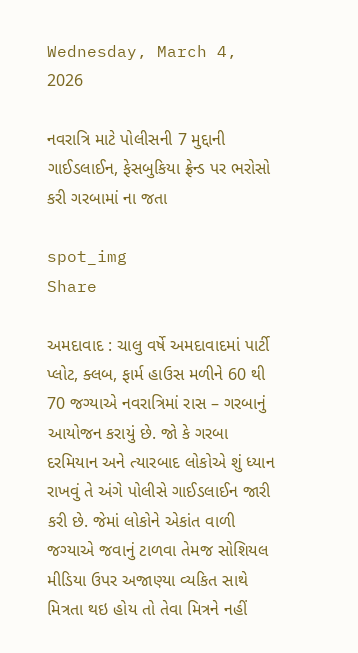Wednesday, March 4, 2026

નવરાત્રિ માટે પોલીસની 7 મુદ્દાની ગાઈડલાઈન, ફેસબુકિયા ફ્રેન્ડ પર ભરોસો કરી ગરબામાં ના જતા

spot_img
Share

અમદાવાદ : ચાલુ વર્ષે અમદાવાદમાં પાર્ટી પ્લોટ, ક્લબ, ફાર્મ હાઉસ મળીને 60 થી 70 જગ્યાએ નવરાત્રિમાં રાસ – ગરબાનું આયોજન કરાયું છે. જો કે ગરબા દરમિયાન અને ત્યારબાદ લોકોએ શું ધ્યાન રાખવું તે અંગે પોલીસે ગાઈડલાઈન જારી કરી છે. જેમાં લોકોને એકાંત વાળી જગ્યાએ જવાનું ટાળવા તેમજ સોશિયલ મીડિયા ઉપર અજાણ્યા વ્યકિત સાથે મિત્રતા થઇ હોય તો તેવા મિત્રને નહીં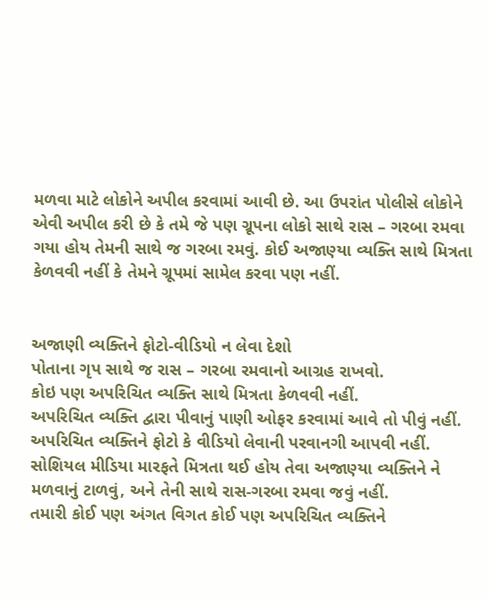મળવા માટે લોકોને અપીલ કરવામાં આવી છે. આ ઉપરાંત પોલીસે લોકોને એવી અપીલ કરી છે કે તમે જે પણ ગ્રૂપના લોકો સાથે રાસ – ગરબા રમવા ગયા હોય તેમની સાથે જ ગરબા રમવું. કોઈ અજાણ્યા વ્યક્તિ સાથે મિત્રતા કેળવવી નહીં કે તેમને ગ્રૂપમાં સામેલ કરવા પણ નહીં.


અજાણી વ્યક્તિને ફોટો-વીડિયો ન લેવા દેશો
પોતાના ગૃપ સાથે જ રાસ – ગરબા રમવાનો આગ્રહ રાખવો.
કોઇ પણ અપરિચિત વ્યક્તિ સાથે મિત્રતા કેળવવી નહીં.
અપરિચિત વ્યક્તિ દ્વારા પીવાનું પાણી ઓફર કરવામાં આવે તો પીવું નહીં.
અપરિચિત વ્યક્તિને ફોટો કે વીડિયો લેવાની પરવાનગી આપવી નહીં.
સોશિયલ મીડિયા મારફતે મિત્રતા થઈ હોય તેવા અજાણ્યા વ્યક્તિને ને મળવાનું ટાળવું, અને તેની સાથે રાસ-ગરબા રમવા જવું નહીં.
તમારી કોઈ પણ અંગત વિગત કોઈ પણ અપરિચિત વ્યક્તિને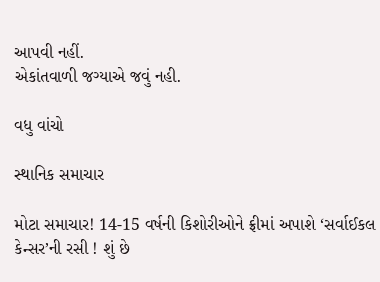આપવી નહીં.
એકાંતવાળી જગ્યાએ જવું નહી.

વધુ વાંચો

સ્થાનિક સમાચાર

મોટા સમાચાર! 14-15 વર્ષની કિશોરીઓને ફ્રીમાં અપાશે ‘સર્વાઈકલ કેન્સર’ની રસી ! શું છે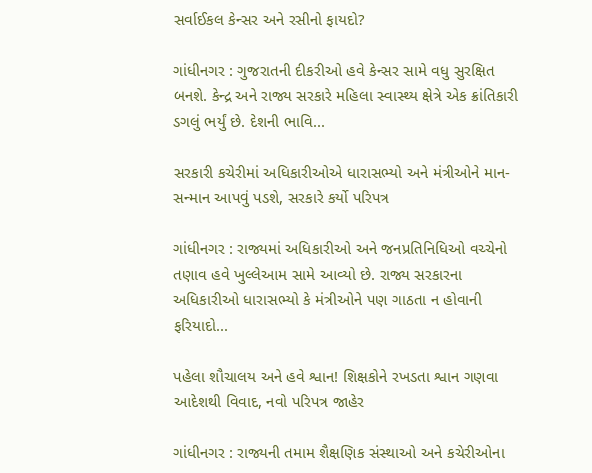સર્વાઈકલ કેન્સર અને રસીનો ફાયદો?

ગાંધીનગર : ગુજરાતની દીકરીઓ હવે કેન્સર સામે વધુ સુરક્ષિત બનશે. કેન્દ્ર અને રાજ્ય સરકારે મહિલા સ્વાસ્થ્ય ક્ષેત્રે એક ક્રાંતિકારી ડગલું ભર્યું છે. દેશની ભાવિ...

સરકારી કચેરીમાં અધિકારીઓએ ધારાસભ્યો અને મંત્રીઓને માન-સન્માન આપવું પડશે, સરકારે કર્યો પરિપત્ર

ગાંધીનગર : રાજ્યમાં અધિકારીઓ અને જનપ્રતિનિધિઓ વચ્ચેનો તણાવ હવે ખુલ્લેઆમ સામે આવ્યો છે. રાજ્ય સરકારના અધિકારીઓ ધારાસભ્યો કે મંત્રીઓને પણ ગાઠતા ન હોવાની ફરિયાદો...

પહેલા શૌચાલય અને હવે શ્વાન! શિક્ષકોને રખડતા શ્વાન ગણવા આદેશથી વિવાદ, નવો પરિપત્ર જાહેર

ગાંધીનગર : રાજ્યની તમામ શૈક્ષણિક સંસ્થાઓ અને કચેરીઓના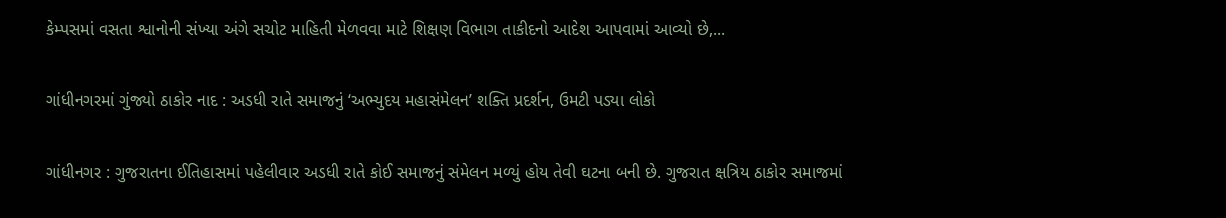કેમ્પસમાં વસતા શ્વાનોની સંખ્યા અંગે સચોટ માહિતી મેળવવા માટે શિક્ષણ વિભાગ તાકીદનો આદેશ આપવામાં આવ્યો છે,...

ગાંધીનગરમાં ગુંજ્યો ઠાકોર નાદ : અડધી રાતે સમાજનું ‘અભ્યુદય મહાસંમેલન’ શક્તિ પ્રદર્શન, ઉમટી પડ્યા લોકો

ગાંધીનગર : ગુજરાતના ઈતિહાસમાં પહેલીવાર અડધી રાતે કોઈ સમાજનું સંમેલન મળ્યું હોય તેવી ઘટના બની છે. ગુજરાત ક્ષત્રિય ઠાકોર સમાજમાં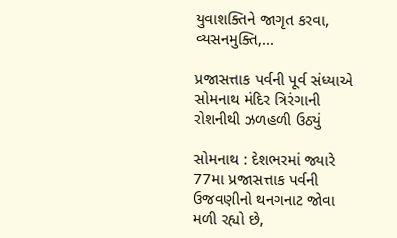યુવાશક્તિને જાગૃત કરવા, વ્યસનમુક્તિ,...

પ્રજાસત્તાક પર્વની પૂર્વ સંધ્યાએ સોમનાથ મંદિર ત્રિરંગાની રોશનીથી ઝળહળી ઉઠ્યું

સોમનાથ : દેશભરમાં જ્યારે 77મા પ્રજાસત્તાક પર્વની ઉજવણીનો થનગનાટ જોવા મળી રહ્યો છે,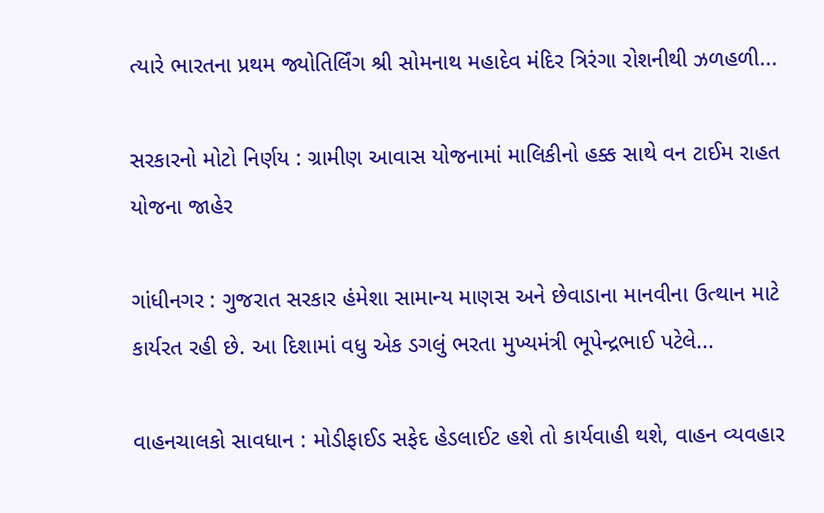ત્યારે ભારતના પ્રથમ જ્યોતિર્લિંગ શ્રી સોમનાથ મહાદેવ મંદિર ત્રિરંગા રોશનીથી ઝળહળી...

સરકારનો મોટો નિર્ણય : ગ્રામીણ આવાસ યોજનામાં માલિકીનો હક્ક સાથે વન ટાઈમ રાહત યોજના જાહેર

ગાંધીનગર : ગુજરાત સરકાર હંમેશા સામાન્ય માણસ અને છેવાડાના માનવીના ઉત્થાન માટે કાર્યરત રહી છે. આ દિશામાં વધુ એક ડગલું ભરતા મુખ્યમંત્રી ભૂપેન્દ્રભાઈ પટેલે...

વાહનચાલકો સાવધાન : મોડીફાઈડ સફેદ હેડલાઈટ હશે તો કાર્યવાહી થશે, વાહન વ્યવહાર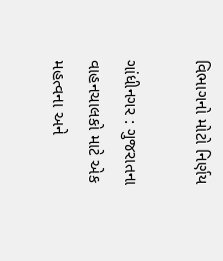વિભાગનો મોટો નિર્ણય

ગાંધીનગર : ગુજરાતના વાહનચાલકો માટે એક મહત્વના અને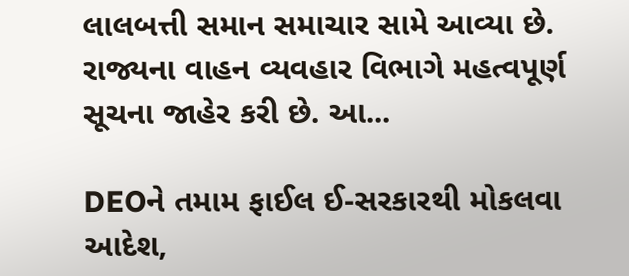લાલબત્તી સમાન સમાચાર સામે આવ્યા છે. રાજ્યના વાહન વ્યવહાર વિભાગે મહત્વપૂર્ણ સૂચના જાહેર કરી છે. આ...

DEOને તમામ ફાઈલ ઈ-સરકારથી મોકલવા આદેશ,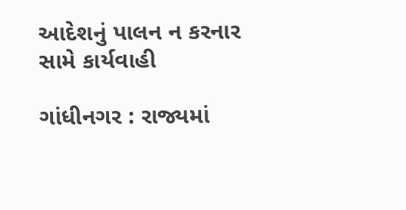આદેશનું પાલન ન કરનાર સામે કાર્યવાહી

ગાંધીનગર : રાજ્યમાં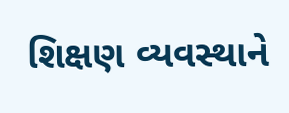શિક્ષણ વ્યવસ્થાને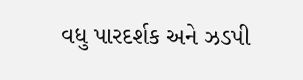વધુ પારદર્શક અને ઝડપી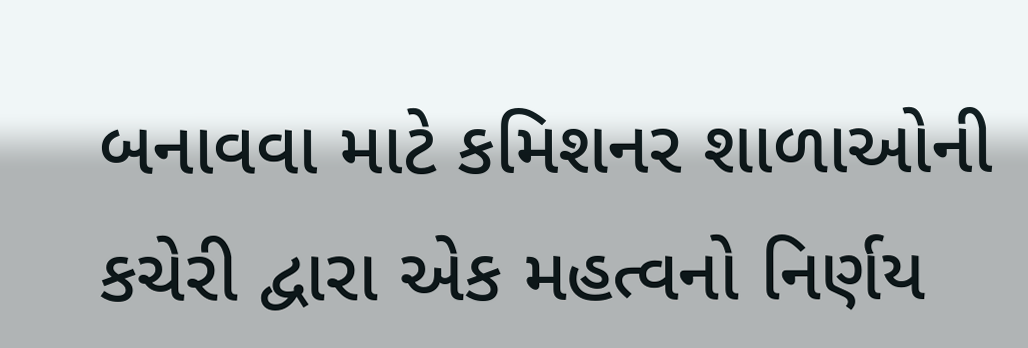બનાવવા માટે કમિશનર શાળાઓની કચેરી દ્વારા એક મહત્વનો નિર્ણય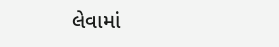લેવામાં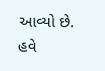આવ્યો છે. હવે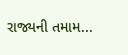રાજ્યની તમામ...